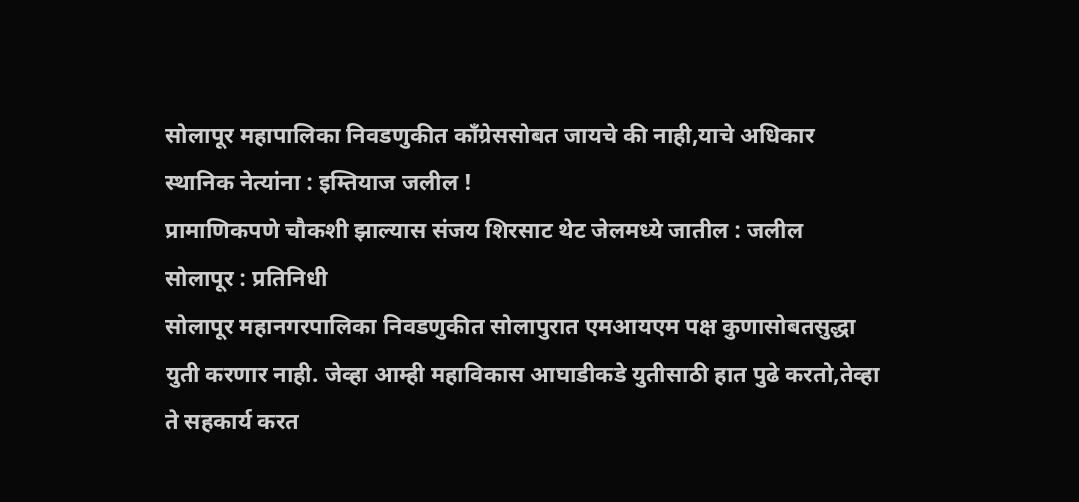सोलापूर महापालिका निवडणुकीत काँग्रेससोबत जायचे की नाही,याचे अधिकार स्थानिक नेत्यांना : इम्तियाज जलील !
प्रामाणिकपणे चौकशी झाल्यास संजय शिरसाट थेट जेलमध्ये जातील : जलील
सोलापूर : प्रतिनिधी
सोलापूर महानगरपालिका निवडणुकीत सोलापुरात एमआयएम पक्ष कुणासोबतसुद्धा युती करणार नाही. जेव्हा आम्ही महाविकास आघाडीकडे युतीसाठी हात पुढे करतो,तेव्हा ते सहकार्य करत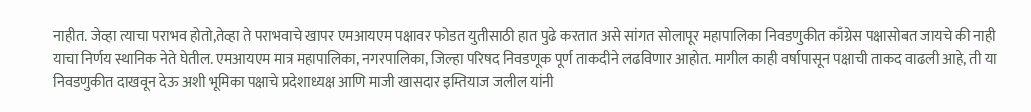नाहीत. जेव्हा त्याचा पराभव होतो,तेव्हा ते पराभवाचे खापर एमआयएम पक्षावर फोडत युतीसाठी हात पुढे करतात असे सांगत सोलापूर महापालिका निवडणुकीत काँग्रेस पक्षासोबत जायचे की नाही याचा निर्णय स्थानिक नेते घेतील. एमआयएम मात्र महापालिका, नगरपालिका, जिल्हा परिषद निवडणूक पूर्ण ताकदीने लढविणार आहोत. मागील काही वर्षापासून पक्षाची ताकद वाढली आहे, ती या निवडणुकीत दाखवून देऊ अशी भूमिका पक्षाचे प्रदेशाध्यक्ष आणि माजी खासदार इम्तियाज जलील यांनी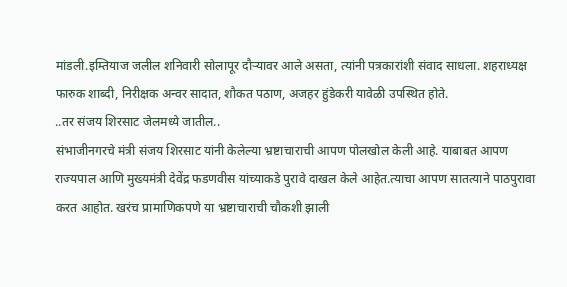मांडली.इम्तियाज जलील शनिवारी सोलापूर दौऱ्यावर आले असता, त्यांनी पत्रकारांशी संवाद साधला. शहराध्यक्ष फारुक शाब्दी, निरीक्षक अन्वर सादात, शौकत पठाण, अजहर हुंडेकरी यावेळी उपस्थित होते.
..तर संजय शिरसाट जेलमध्ये जातील..
संभाजीनगरचे मंत्री संजय शिरसाट यांनी केलेल्या भ्रष्टाचाराची आपण पोलखोल केली आहे. याबाबत आपण राज्यपाल आणि मुख्यमंत्री देवेंद्र फडणवीस यांच्याकडे पुरावे दाखल केले आहेत.त्याचा आपण सातत्याने पाठपुरावा करत आहोत. खरंच प्रामाणिकपणे या भ्रष्टाचाराची चौकशी झाली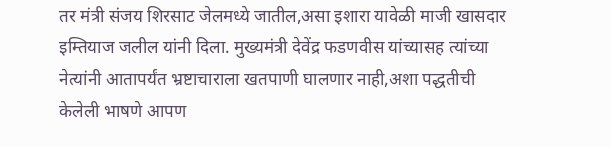तर मंत्री संजय शिरसाट जेलमध्ये जातील,असा इशारा यावेळी माजी खासदार इम्तियाज जलील यांनी दिला. मुख्यमंत्री देवेंद्र फडणवीस यांच्यासह त्यांच्या नेत्यांनी आतापर्यंत भ्रष्टाचाराला खतपाणी घालणार नाही,अशा पद्धतीची केलेली भाषणे आपण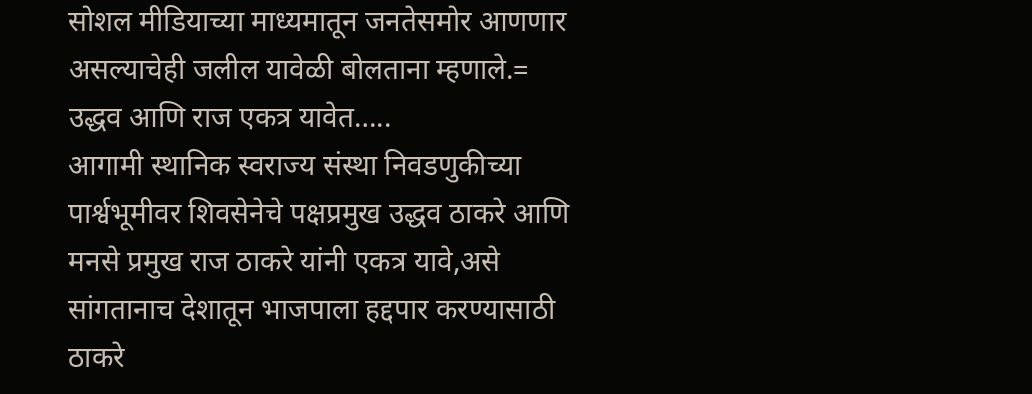सोशल मीडियाच्या माध्यमातून जनतेसमोर आणणार असल्याचेही जलील यावेळी बोलताना म्हणाले.=
उद्धव आणि राज एकत्र यावेत…..
आगामी स्थानिक स्वराज्य संस्था निवडणुकीच्या पार्श्वभूमीवर शिवसेनेचे पक्षप्रमुख उद्धव ठाकरे आणि मनसे प्रमुख राज ठाकरे यांनी एकत्र यावे,असे सांगतानाच देशातून भाजपाला हद्दपार करण्यासाठी ठाकरे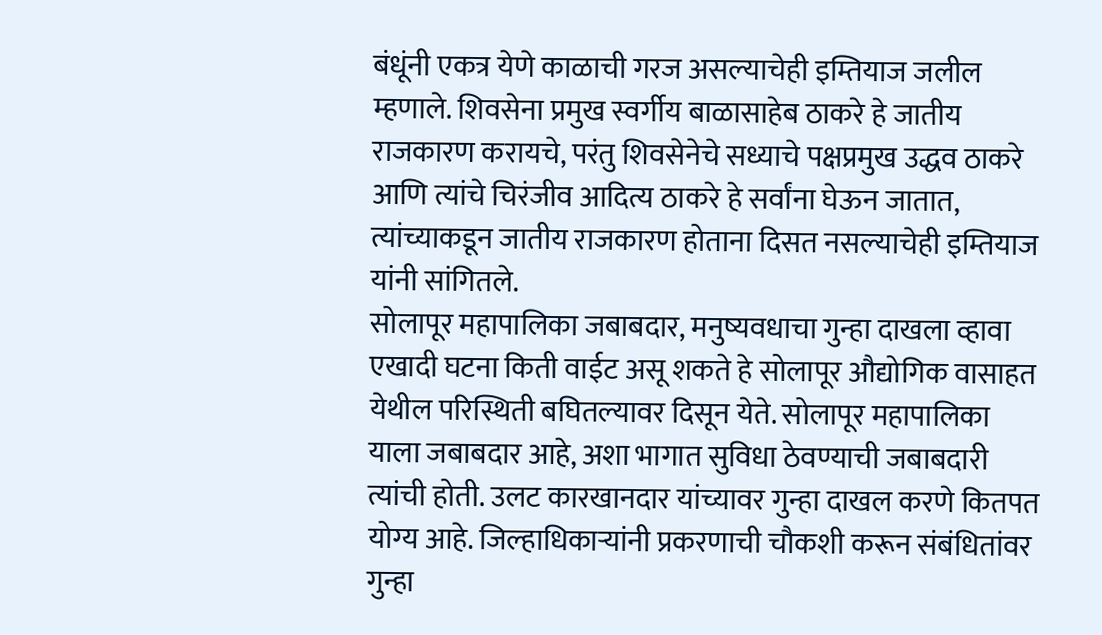बंधूंनी एकत्र येणे काळाची गरज असल्याचेही इम्तियाज जलील म्हणाले. शिवसेना प्रमुख स्वर्गीय बाळासाहेब ठाकरे हे जातीय राजकारण करायचे, परंतु शिवसेनेचे सध्याचे पक्षप्रमुख उद्धव ठाकरे आणि त्यांचे चिरंजीव आदित्य ठाकरे हे सर्वांना घेऊन जातात, त्यांच्याकडून जातीय राजकारण होताना दिसत नसल्याचेही इम्तियाज यांनी सांगितले.
सोलापूर महापालिका जबाबदार, मनुष्यवधाचा गुन्हा दाखला व्हावा
एखादी घटना किती वाईट असू शकते हे सोलापूर औद्योगिक वासाहत येथील परिस्थिती बघितल्यावर दिसून येते. सोलापूर महापालिका याला जबाबदार आहे, अशा भागात सुविधा ठेवण्याची जबाबदारी त्यांची होती. उलट कारखानदार यांच्यावर गुन्हा दाखल करणे कितपत योग्य आहे. जिल्हाधिकाऱ्यांनी प्रकरणाची चौकशी करून संबंधितांवर गुन्हा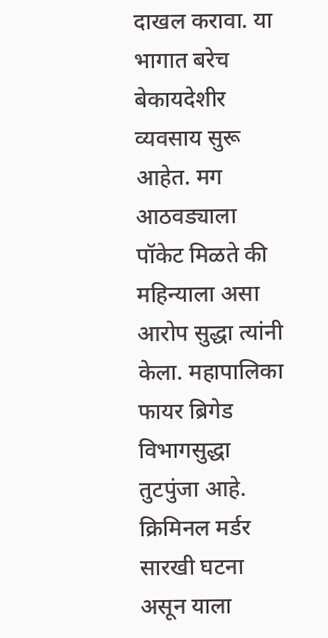दाखल करावा. या भागात बरेच बेकायदेशीर व्यवसाय सुरू आहेत. मग आठवड्याला पॉकेट मिळते की महिन्याला असा आरोप सुद्धा त्यांनी केला. महापालिका फायर ब्रिगेड विभागसुद्धा तुटपुंजा आहे. क्रिमिनल मर्डर सारखी घटना असून याला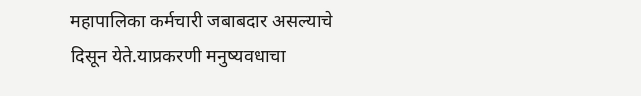महापालिका कर्मचारी जबाबदार असल्याचे दिसून येते.याप्रकरणी मनुष्यवधाचा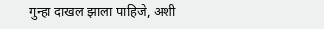गुन्हा दाखल झाला पाहिजे, अशी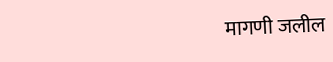मागणी जलील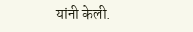यांनी केली.